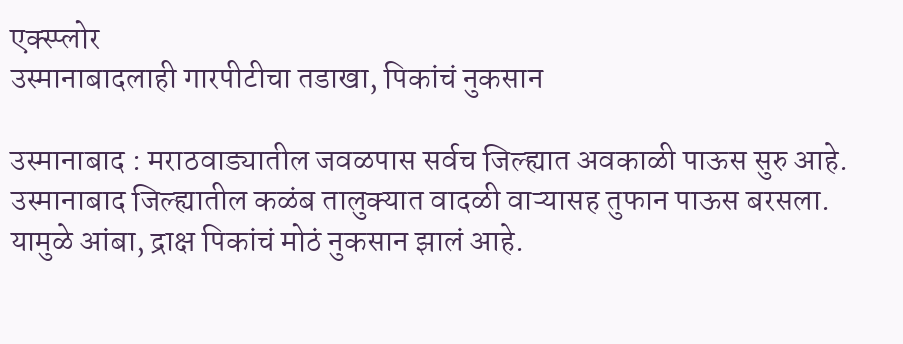एक्स्प्लोर
उस्मानाबादलाही गारपीटीचा तडाखा, पिकांचं नुकसान

उस्मानाबाद : मराठवाड्यातील जवळपास सर्वच जिल्ह्यात अवकाळी पाऊस सुरु आहे. उस्मानाबाद जिल्ह्यातील कळंब तालुक्यात वादळी वाऱ्यासह तुफान पाऊस बरसला. यामुळे आंबा, द्राक्ष पिकांचं मोठं नुकसान झालं आहे.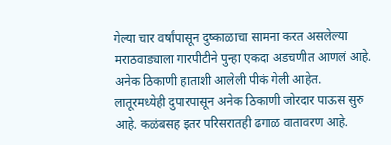गेल्या चार वर्षांपासून दुष्काळाचा सामना करत असलेल्या मराठवाड्याला गारपीटीने पुन्हा एकदा अडचणीत आणलं आहे. अनेक ठिकाणी हाताशी आलेली पीकं गेली आहेत. लातूरमध्येही दुपारपासून अनेक ठिकाणी जोरदार पाऊस सुरु आहे. कळंबसह इतर परिसरातही ढगाळ वातावरण आहे.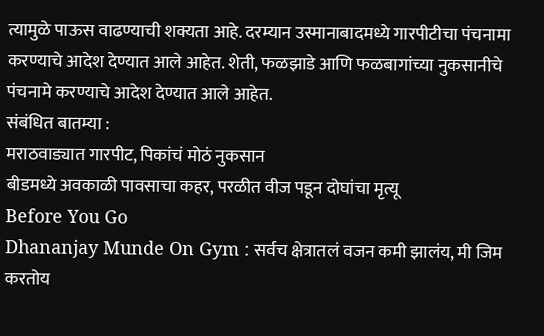त्यामुळे पाऊस वाढण्याची शक्यता आहे. दरम्यान उस्मानाबादमध्ये गारपीटीचा पंचनामा करण्याचे आदेश देण्यात आले आहेत. शेती, फळझाडे आणि फळबागांच्या नुकसानीचे पंचनामे करण्याचे आदेश देण्यात आले आहेत.
संबंधित बातम्या :
मराठवाड्यात गारपीट, पिकांचं मोठं नुकसान
बीडमध्ये अवकाळी पावसाचा कहर, परळीत वीज पडून दोघांचा मृत्यू
Before You Go
Dhananjay Munde On Gym : सर्वच क्षेत्रातलं वजन कमी झालंय, मी जिम करतोय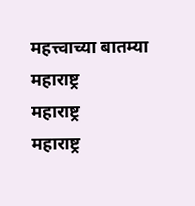महत्त्वाच्या बातम्या
महाराष्ट्र
महाराष्ट्र
महाराष्ट्र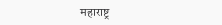महाराष्ट्र